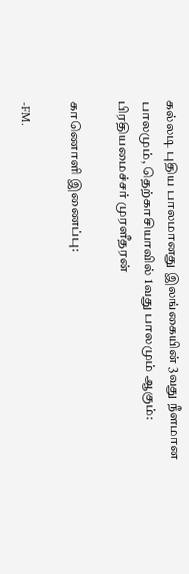கல்லடி புதிய பாலமானது இலங்கையின் 3வது நீளமான பாலமும், தெற்காசியாவில் 1வது பாலமும் ஆகும்: பிரதியமைச்சர் முரளீதரன்

காணொளி இணைப்பு:

-FM.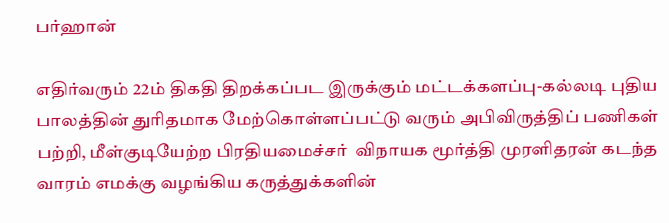பர்ஹான்

எதிர்வரும் 22ம் திகதி திறக்கப்பட இருக்கும் மட்டக்களப்பு-கல்லடி புதிய பாலத்தின் துரிதமாக மேற்கொள்ளப்பட்டு வரும் அபிவிருத்திப் பணிகள் பற்றி, மீள்குடியேற்ற பிரதியமைச்சர்  விநாயக மூர்த்தி முரளிதரன் கடந்த வாரம் எமக்கு வழங்கிய கருத்துக்களின்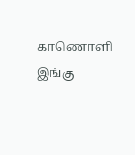காணொளி  இங்கு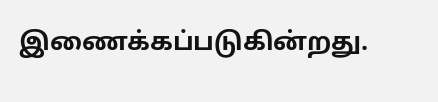இணைக்கப்படுகின்றது.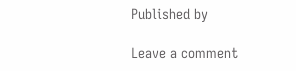Published by

Leave a comment